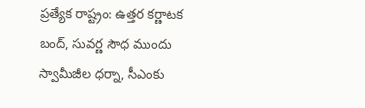ప్రత్యేక రాష్ట్రం: ఉత్తర కర్ణాటక బంద్, సువర్ణ సౌధ ముందు స్వామీజీల ధర్నా, సీఎంకు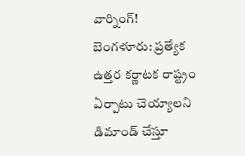వార్నింగ్!
బెంగళూరు: ప్రత్యేక ఉత్తర కర్ణాటక రాష్ట్రం ఏర్పాటు చెయ్యాలని డిమాండ్ చేస్తూ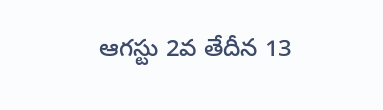ఆగస్టు 2వ తేదీన 13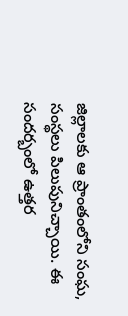జిల్లాలకు ఆ ప్రాంతంలోని సంఘ, సంస్థలు పిలుపునిచ్చాయి. ఈ సందర్బంలో ఉత్తర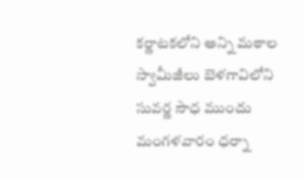కర్ణాటకలోని అన్ని మఠాల స్వామీజీలు బెళగావిలోని సువర్ణ సౌధ ముందు మంగళవారం ధర్నా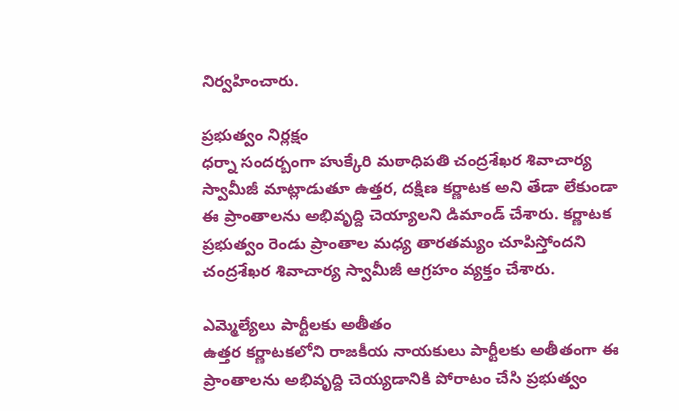నిర్వహించారు.

ప్రభుత్వం నిర్లక్షం
ధర్నా సందర్బంగా హుక్కేరి మఠాధిపతి చంద్రశేఖర శివాచార్య స్వామీజీ మాట్లాడుతూ ఉత్తర, దక్షిణ కర్ణాటక అని తేడా లేకుండా ఈ ప్రాంతాలను అభివృద్ది చెయ్యాలని డిమాండ్ చేశారు. కర్ణాటక ప్రభుత్వం రెండు ప్రాంతాల మధ్య తారతమ్యం చూపిస్తోందని చంద్రశేఖర శివాచార్య స్వామీజీ ఆగ్రహం వ్యక్తం చేశారు.

ఎమ్మెల్యేలు పార్టీలకు అతీతం
ఉత్తర కర్ణాటకలోని రాజకీయ నాయకులు పార్టీలకు అతీతంగా ఈ ప్రాంతాలను అభివృద్ది చెయ్యడానికి పోరాటం చేసి ప్రభుత్వం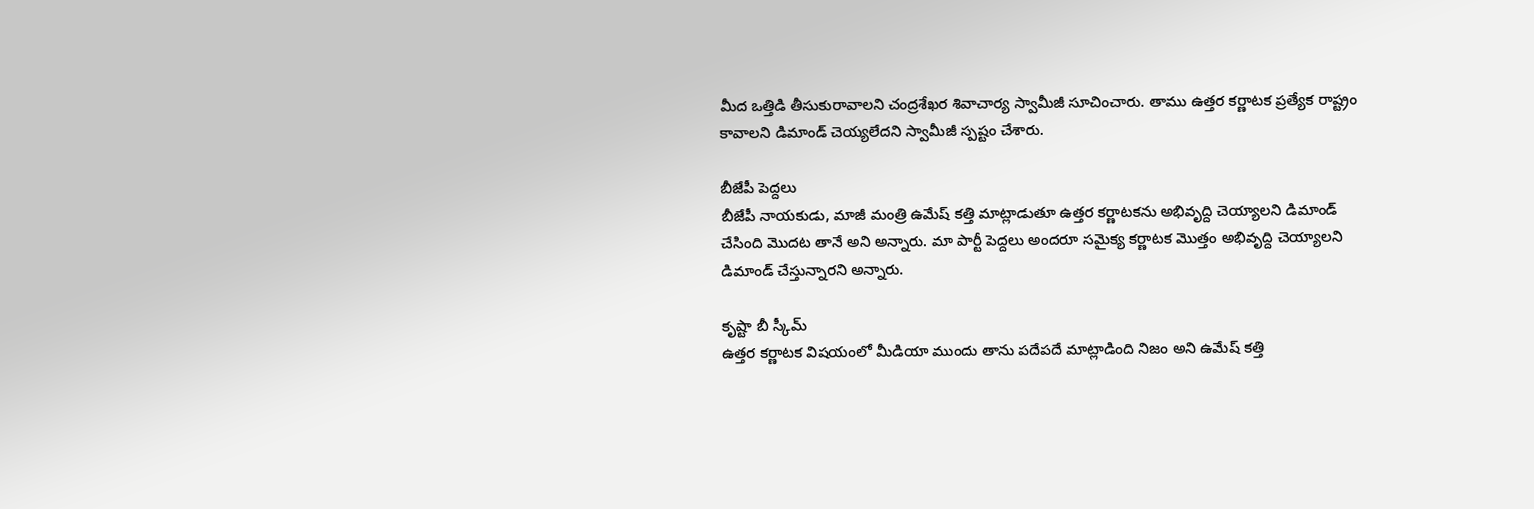మీద ఒత్తిడి తీసుకురావాలని చంద్రశేఖర శివాచార్య స్వామీజీ సూచించారు. తాము ఉత్తర కర్ణాటక ప్రత్యేక రాష్ట్రం కావాలని డిమాండ్ చెయ్యలేదని స్వామీజీ స్పష్టం చేశారు.

బీజేపీ పెద్దలు
బీజేపీ నాయకుడు, మాజీ మంత్రి ఉమేష్ కత్తి మాట్లాడుతూ ఉత్తర కర్ణాటకను అభివృద్ది చెయ్యాలని డిమాండ్ చేసింది మొదట తానే అని అన్నారు. మా పార్టీ పెద్దలు అందరూ సమైక్య కర్ణాటక మొత్తం అభివృద్ది చెయ్యాలని డిమాండ్ చేస్తున్నారని అన్నారు.

కృష్టా బీ స్కీమ్
ఉత్తర కర్ణాటక విషయంలో మీడియా ముందు తాను పదేపదే మాట్లాడింది నిజం అని ఉమేష్ కత్తి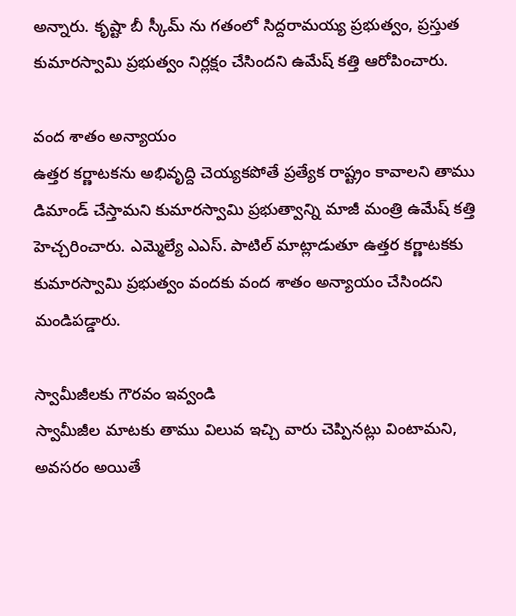అన్నారు. కృష్టా బీ స్కీమ్ ను గతంలో సిద్దరామయ్య ప్రభుత్వం, ప్రస్తుత కుమారస్వామి ప్రభుత్వం నిర్లక్షం చేసిందని ఉమేష్ కత్తి ఆరోపించారు.

వంద శాతం అన్యాయం
ఉత్తర కర్ణాటకను అభివృద్ది చెయ్యకపోతే ప్రత్యేక రాష్ట్రం కావాలని తాము డిమాండ్ చేస్తామని కుమారస్వామి ప్రభుత్వాన్ని మాజీ మంత్రి ఉమేష్ కత్తి హెచ్చరించారు. ఎమ్మెల్యే ఎఎస్. పాటిల్ మాట్లాడుతూ ఉత్తర కర్ణాటకకు కుమారస్వామి ప్రభుత్వం వందకు వంద శాతం అన్యాయం చేసిందని మండిపడ్డారు.

స్వామీజీలకు గౌరవం ఇవ్వండి
స్వామీజీల మాటకు తాము విలువ ఇచ్చి వారు చెప్పినట్లు వింటామని, అవసరం అయితే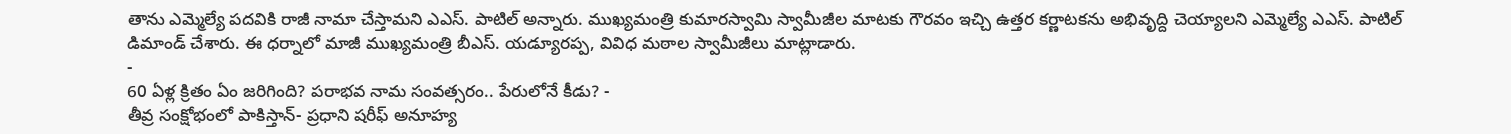తాను ఎమ్మెల్యే పదవికి రాజీ నామా చేస్తామని ఎఎస్. పాటిల్ అన్నారు. ముఖ్యమంత్రి కుమారస్వామి స్వామీజీల మాటకు గౌరవం ఇచ్చి ఉత్తర కర్ణాటకను అభివృద్ది చెయ్యాలని ఎమ్మెల్యే ఎఎస్. పాటిల్ డిమాండ్ చేశారు. ఈ ధర్నాలో మాజీ ముఖ్యమంత్రి బీఎస్. యడ్యూరప్ప, వివిధ మఠాల స్వామీజీలు మాట్లాడారు.
-
60 ఏళ్ల క్రితం ఏం జరిగింది? పరాభవ నామ సంవత్సరం.. పేరులోనే కీడు? -
తీవ్ర సంక్షోభంలో పాకిస్తాన్- ప్రధాని షరీఫ్ అనూహ్య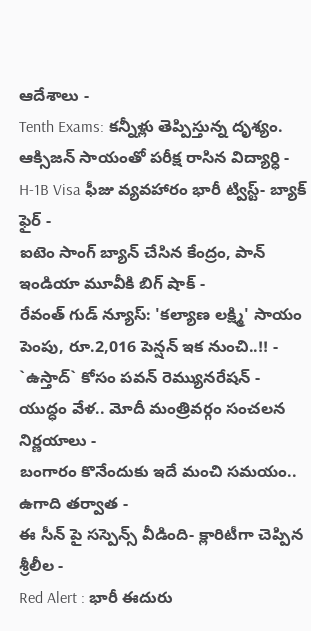ఆదేశాలు -
Tenth Exams: కన్నీళ్లు తెప్పిస్తున్న దృశ్యం. ఆక్సిజన్ సాయంతో పరీక్ష రాసిన విద్యార్ధి -
H-1B Visa ఫీజు వ్యవహారం భారీ ట్విస్ట్- బ్యాక్ ఫైర్ -
ఐటెం సాంగ్ బ్యాన్ చేసిన కేంద్రం, పాన్ ఇండియా మూవీకి బిగ్ షాక్ -
రేవంత్ గుడ్ న్యూస్: 'కల్యాణ లక్ష్మి' సాయం పెంపు, రూ.2,016 పెన్షన్ ఇక నుంచి..!! -
`ఉస్తాద్` కోసం పవన్ రెమ్యునరేషన్ -
యుద్ధం వేళ.. మోదీ మంత్రివర్గం సంచలన నిర్ణయాలు -
బంగారం కొనేందుకు ఇదే మంచి సమయం.. ఉగాది తర్వాత -
ఈ సీన్ పై సస్పెన్స్ వీడింది- క్లారిటీగా చెప్పిన శ్రీలీల -
Red Alert : భారీ ఈదురు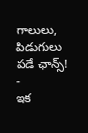గాలులు, పిడుగులు పడే ఛాన్స్! -
ఇక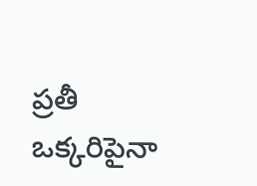ప్రతీ ఒక్కరిపైనా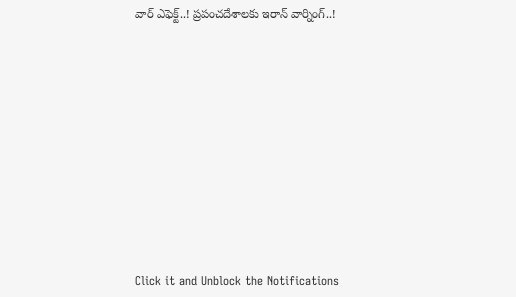వార్ ఎఫెక్ట్..! ప్రపంచదేశాలకు ఇరాన్ వార్నింగ్..!












Click it and Unblock the Notifications